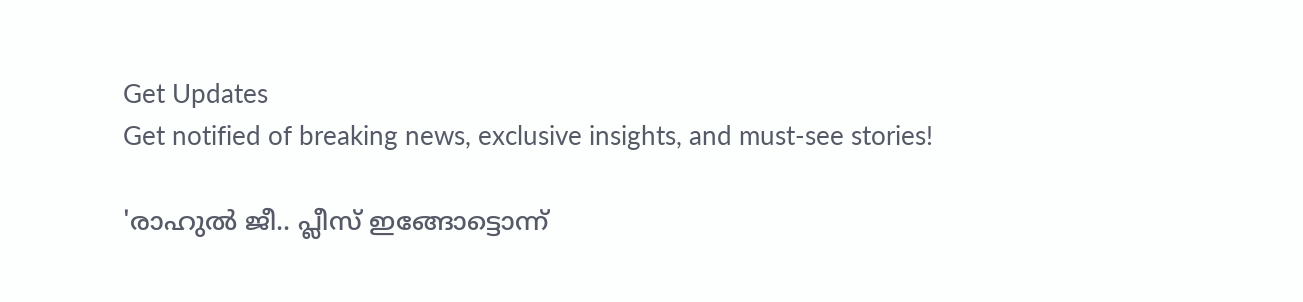Get Updates
Get notified of breaking news, exclusive insights, and must-see stories!

'രാഹുല്‍ ജീ.. പ്ലീസ് ഇങ്ങോട്ടൊന്ന്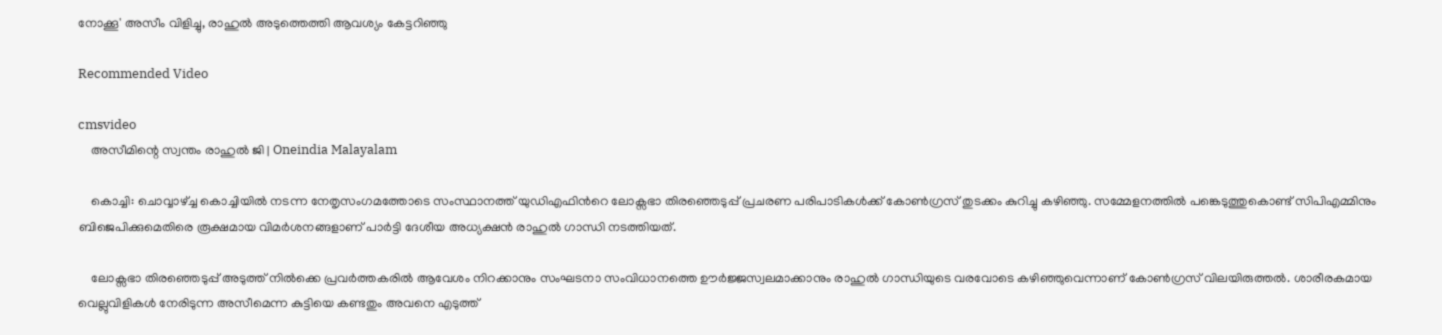നോക്കൂ' അസീം വിളിച്ചു, രാഹുല്‍ അടുത്തെത്തി ആവശ്യം കേട്ടറിഞ്ഞു

Recommended Video

cmsvideo
    അസീമിന്റെ സ്വന്തം രാഹുൽ ജി | Oneindia Malayalam

    കൊച്ചി: ചൊവ്വാഴ്ച്ച കൊച്ചിയില്‍ നടന്ന നേതൃസംഗമത്തോടെ സംസ്ഥാനത്ത് യുഡിഎഫിന്‍റെ ലോക്സഭാ തിരഞ്ഞെടുപ്പ് പ്രചരണ പരിപാടികള്‍ക്ക് കോണ്‍ഗ്രസ് തുടക്കം കുറിച്ചു കഴിഞ്ഞു. സമ്മേളനത്തില്‍ പങ്കെടുത്തുകൊണ്ട് സിപിഎമ്മിനും ബിജെപിക്കുമെതിരെ രൂക്ഷമായ വിമര്‍ശനങ്ങളാണ് പാര്‍ട്ടി ദേശീയ അധ്യക്ഷന്‍ രാഹുല്‍ ഗാന്ധി നടത്തിയത്.

    ലോക്സഭാ തിരഞ്ഞെടുപ്പ് അടുത്ത് നില്‍ക്കെ പ്രവര്‍ത്തകരില്‍ ആവേശം നിറക്കാനും സംഘടനാ സംവിധാനത്തെ ഊര്‍ജ്ജസ്വലമാക്കാനും രാഹുല്‍ ഗാന്ധിയുടെ വരവോടെ കഴിഞ്ഞുവെന്നാണ് കോണ്‍ഗ്രസ് വിലയിരുത്തല്‍. ശാരീരകമായ വെല്ലുവിളികള്‍ നേരിടുന്ന അസീമെന്ന കുട്ടിയെ കണ്ടതും അവനെ എടുത്ത്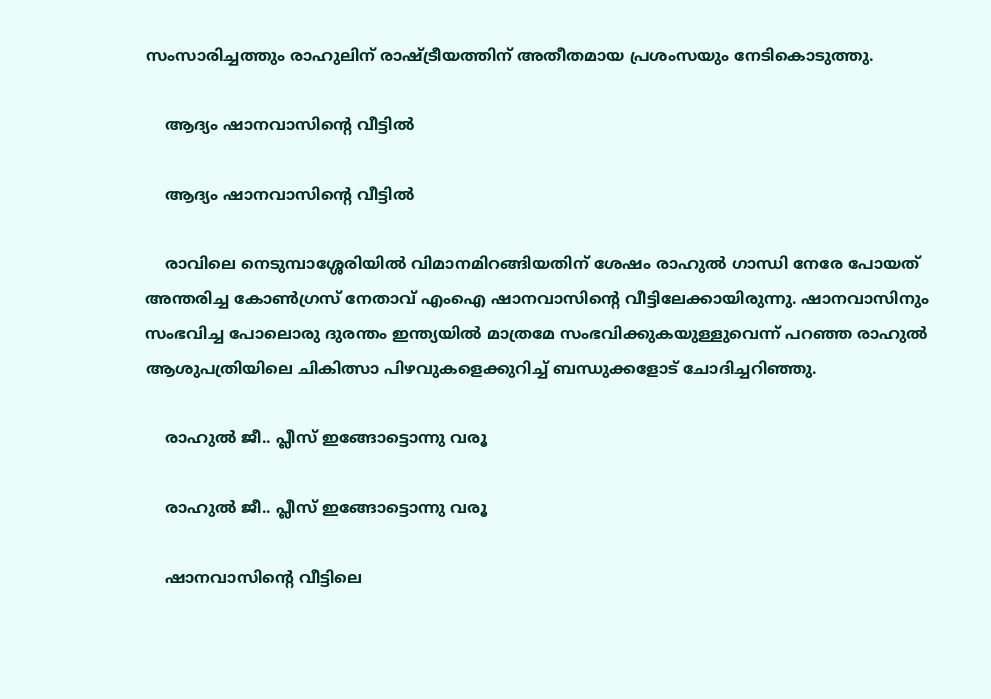സംസാരിച്ചത്തും രാഹുലിന് രാഷ്ട്രീയത്തിന് അതീതമായ പ്രശംസയും നേടികൊടുത്തു.

    ആദ്യം ഷാനവാസിന്‍റെ വീട്ടില്‍

    ആദ്യം ഷാനവാസിന്‍റെ വീട്ടില്‍

    രാവിലെ നെടുമ്പാശ്ശേരിയില്‍ വിമാനമിറങ്ങിയതിന് ശേഷം രാഹുല്‍ ഗാന്ധി നേരേ പോയത് അന്തരിച്ച കോണ്‍ഗ്രസ് നേതാവ് എംഐ ഷാനവാസിന്‍റെ വീട്ടിലേക്കായിരുന്നു. ഷാനവാസിനും സംഭവിച്ച പോലൊരു ദുരന്തം ഇന്ത്യയില്‍ മാത്രമേ സംഭവിക്കുകയുള്ളുവെന്ന് പറഞ്ഞ രാഹുല്‍ ആശുപത്രിയിലെ ചികിത്സാ പിഴവുകളെക്കുറിച്ച് ബന്ധുക്കളോട് ചോദിച്ചറിഞ്ഞു.

    രാഹുല്‍ ജീ.. പ്ലീസ് ഇങ്ങോട്ടൊന്നു വരൂ

    രാഹുല്‍ ജീ.. പ്ലീസ് ഇങ്ങോട്ടൊന്നു വരൂ

    ഷാനവാസിന്‍റെ വീട്ടിലെ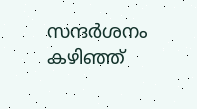സന്ദര്‍ശനം കഴിഞ്ഞ്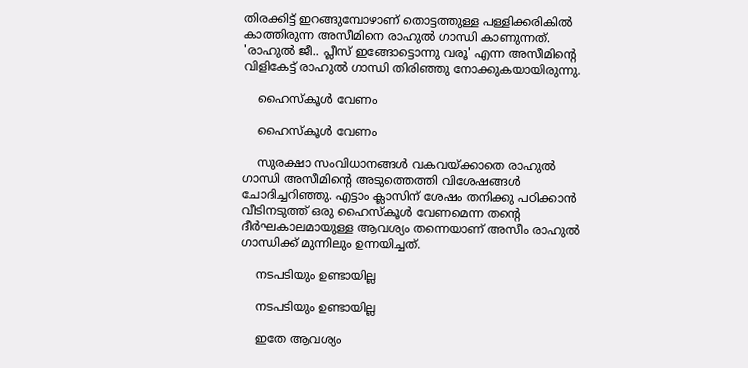തിരക്കിട്ട് ഇറങ്ങുമ്പോഴാണ് തൊട്ടത്തുള്ള പള്ളിക്കരികില്‍ കാത്തിരുന്ന അസീമിനെ രാഹുല്‍ ഗാന്ധി കാണുന്നത്. 'രാഹുല്‍ ജീ.. പ്ലീസ് ഇങ്ങോട്ടൊന്നു വരൂ' എന്ന അസീമിന്‍റെ വിളികേട്ട് രാഹുല്‍ ഗാന്ധി തിരിഞ്ഞു നോക്കുകയായിരുന്നു.

    ഹൈസ്കൂള്‍ വേണം

    ഹൈസ്കൂള്‍ വേണം

    സുരക്ഷാ സംവിധാനങ്ങള്‍ വകവയ്ക്കാതെ രാഹുല്‍ ഗാന്ധി അസീമിന്‍റെ അടുത്തെത്തി വിശേഷങ്ങള്‍ ചോദിച്ചറിഞ്ഞു. എട്ടാം ക്ലാസിന് ശേഷം തനിക്കു പഠിക്കാന്‍ വീടിനടുത്ത് ഒരു ഹൈസ്കൂള്‍ വേണമെന്ന തന്‍റെ ദീര്‍ഘകാലമായുള്ള ആവശ്യം തന്നെയാണ് അസീം രാഹുല്‍ ഗാന്ധിക്ക് മുന്നിലും ഉന്നയിച്ചത്.

    നടപടിയും ഉണ്ടായില്ല

    നടപടിയും ഉണ്ടായില്ല

    ഇതേ ആവശ്യം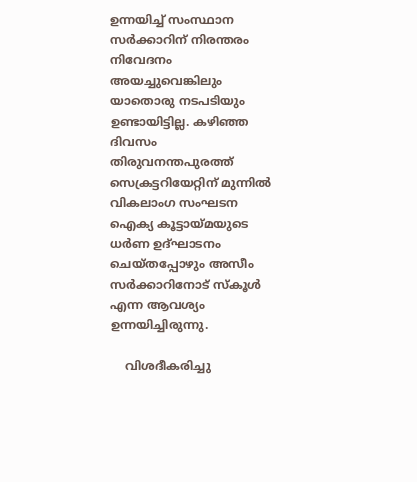ഉന്നയിച്ച് സംസ്ഥാന സര്‍ക്കാറിന് നിരന്തരം നിവേദനം അയച്ചുവെങ്കിലും യാതൊരു നടപടിയും ഉണ്ടായിട്ടില്ല. കഴിഞ്ഞ ദിവസം തിരുവനന്തപുരത്ത് സെക്രട്ടറിയേറ്റിന് മുന്നില്‍ വികലാംഗ സംഘടന ഐക്യ കൂട്ടായ്മയുടെ ധര്‍ണ ഉദ്ഘാടനം ചെയ്തപ്പോഴും അസീം സര്‍ക്കാറിനോട് സ്കൂള്‍ എന്ന ആവശ്യം ഉന്നയിച്ചിരുന്നു.

    വിശദീകരിച്ചു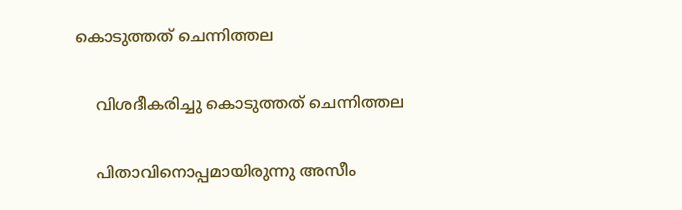കൊടുത്തത് ചെന്നിത്തല

    വിശദീകരിച്ചു കൊടുത്തത് ചെന്നിത്തല

    പിതാവിനൊപ്പമായിരുന്നു അസീം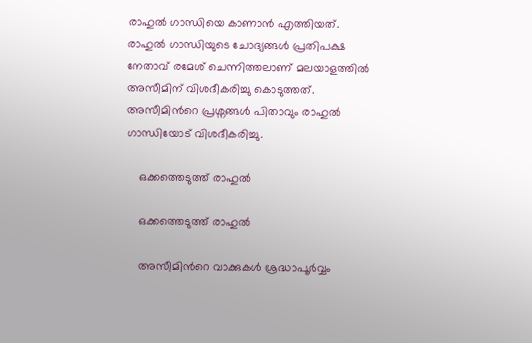രാഹുല്‍ ഗാന്ധിയെ കാണാന്‍ എത്തിയത്. രാഹുല്‍ ഗാന്ധിയുടെ ചോദ്യങ്ങള്‍ പ്രതിപക്ഷ നേതാവ് രമേശ് ചെന്നിത്തലാണ് മലയാളത്തില്‍ അസീമിന് വിശദീകരിച്ചു കൊടുത്തത്. അസീമിന്‍റെ പ്രശ്നങ്ങള്‍ പിതാവും രാഹുല്‍ ഗാന്ധിയോട് വിശദീകരിച്ചു.

    ഒക്കത്തെടുത്ത് രാഹുല്‍

    ഒക്കത്തെടുത്ത് രാഹുല്‍

    അസീമിന്‍റെ വാക്കുകള്‍ ശ്രദ്ധാപൂര്‍വ്വം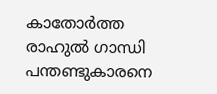കാതോര്‍ത്ത രാഹുല്‍ ഗാന്ധി പന്തണ്ടുകാരനെ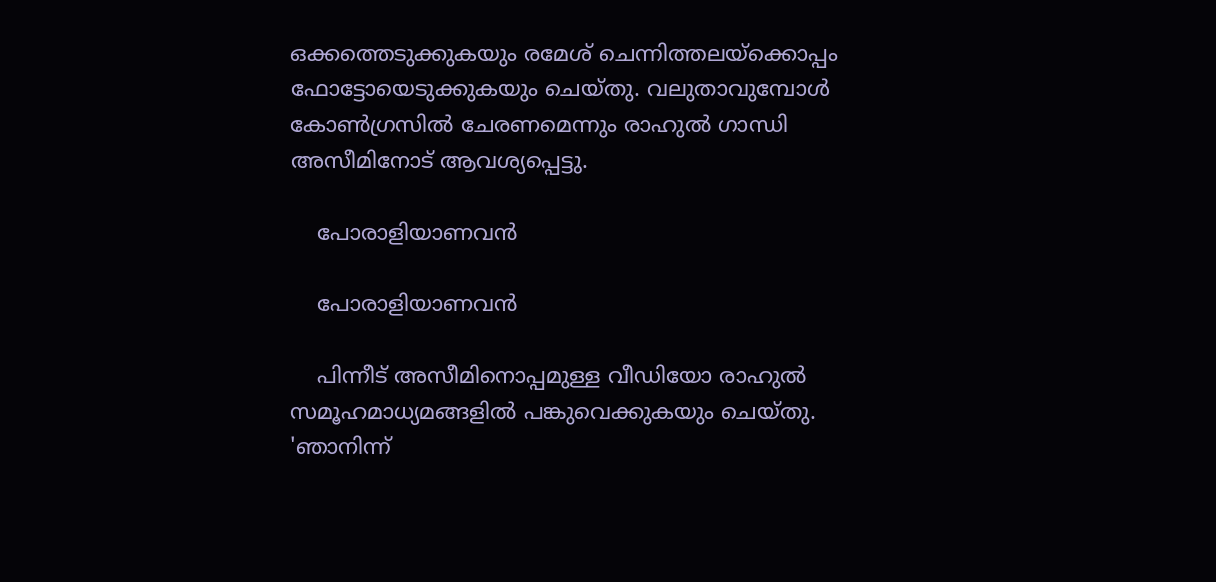ഒക്കത്തെടുക്കുകയും രമേശ് ചെന്നിത്തലയ്ക്കൊപ്പം ഫോട്ടോയെടുക്കുകയും ചെയ്തു. വലുതാവുമ്പോള്‍ കോണ്‍ഗ്രസില്‍ ചേരണമെന്നും രാഹുല്‍ ഗാന്ധി അസീമിനോട് ആവശ്യപ്പെട്ടു.

    പോരാളിയാണവന്‍

    പോരാളിയാണവന്‍

    പിന്നീട് അസീമിനൊപ്പമുള്ള വീഡിയോ രാഹുല്‍ സമൂഹമാധ്യമങ്ങളില്‍ പങ്കുവെക്കുകയും ചെയ്തു. 'ഞാനിന്ന്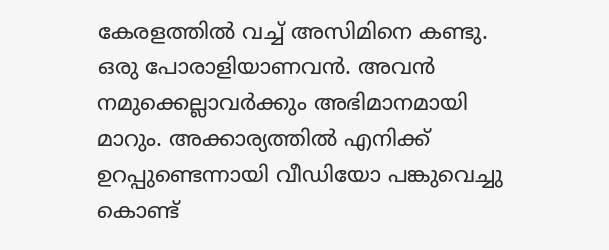കേരളത്തില്‍ വച്ച് അസിമിനെ കണ്ടു. ഒരു പോരാളിയാണവന്‍. അവന്‍ നമുക്കെല്ലാവര്‍ക്കും അഭിമാനമായി മാറും. അക്കാര്യത്തില്‍ എനിക്ക്‌ ഉറപ്പുണ്ടെന്നായി വീഡിയോ പങ്കുവെച്ചു കൊണ്ട്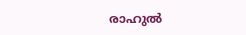രാഹുല്‍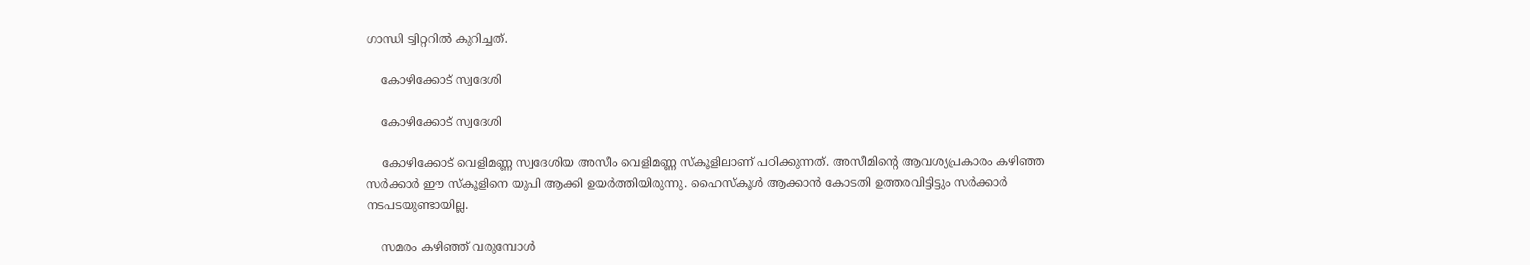ഗാന്ധി ട്വിറ്ററില്‍ കുറിച്ചത്.

    കോഴിക്കോട് സ്വദേശി

    കോഴിക്കോട് സ്വദേശി

    കോഴിക്കോട് വെളിമണ്ണ സ്വദേശിയ അസീം വെളിമണ്ണ സ്കൂളിലാണ് പഠിക്കുന്നത്. അസീമിന്‍റെ ആവശ്യപ്രകാരം കഴിഞ്ഞ സര്‍ക്കാര്‍ ഈ സ്കൂളിനെ യുപി ആക്കി ഉയര്‍ത്തിയിരുന്നു. ഹൈസ്കൂള്‍ ആക്കാന്‍ കോടതി ഉത്തരവിട്ടിട്ടും സര്‍ക്കാര്‍ നടപടയുണ്ടായില്ല.

    സമരം കഴിഞ്ഞ് വരുമ്പോള്‍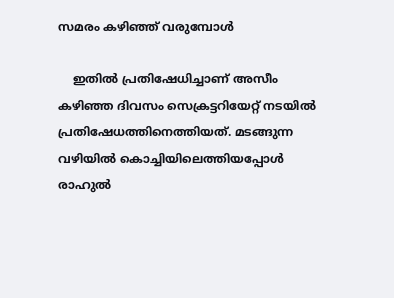സമരം കഴിഞ്ഞ് വരുമ്പോള്‍

    ഇതില്‍ പ്രതിഷേധിച്ചാണ് അസീം കഴിഞ്ഞ ദിവസം സെക്രട്ടറിയേറ്റ് നടയില്‍ പ്രതിഷേധത്തിനെത്തിയത്. മടങ്ങുന്ന വഴിയില്‍ കൊച്ചിയിലെത്തിയപ്പോള്‍ രാഹുല്‍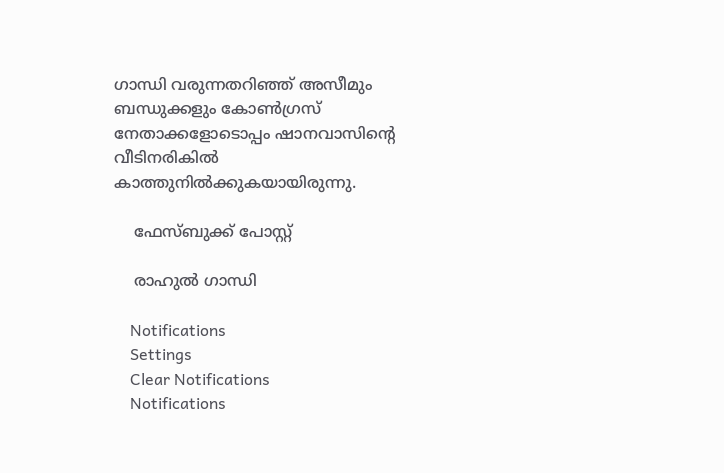ഗാന്ധി വരുന്നതറിഞ്ഞ് അസീമും ബന്ധുക്കളും കോണ്‍ഗ്രസ് നേതാക്കളോടൊപ്പം ഷാനവാസിന്‍റെ വീടിനരികില്‍ കാത്തുനില്‍ക്കുകയായിരുന്നു.

    ഫേസ്ബുക്ക് പോസ്റ്റ്

    രാഹുല്‍ ഗാന്ധി

    Notifications
    Settings
    Clear Notifications
    Notifications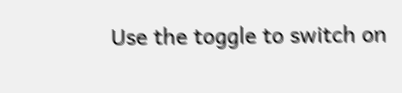Use the toggle to switch on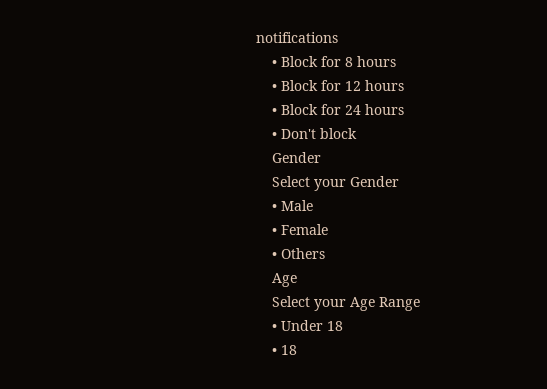notifications
    • Block for 8 hours
    • Block for 12 hours
    • Block for 24 hours
    • Don't block
    Gender
    Select your Gender
    • Male
    • Female
    • Others
    Age
    Select your Age Range
    • Under 18
    • 18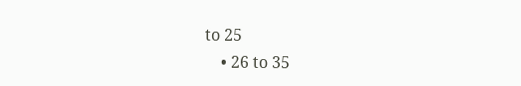to 25
    • 26 to 35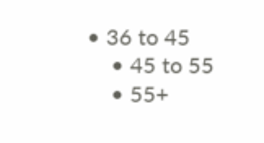• 36 to 45
    • 45 to 55
    • 55+